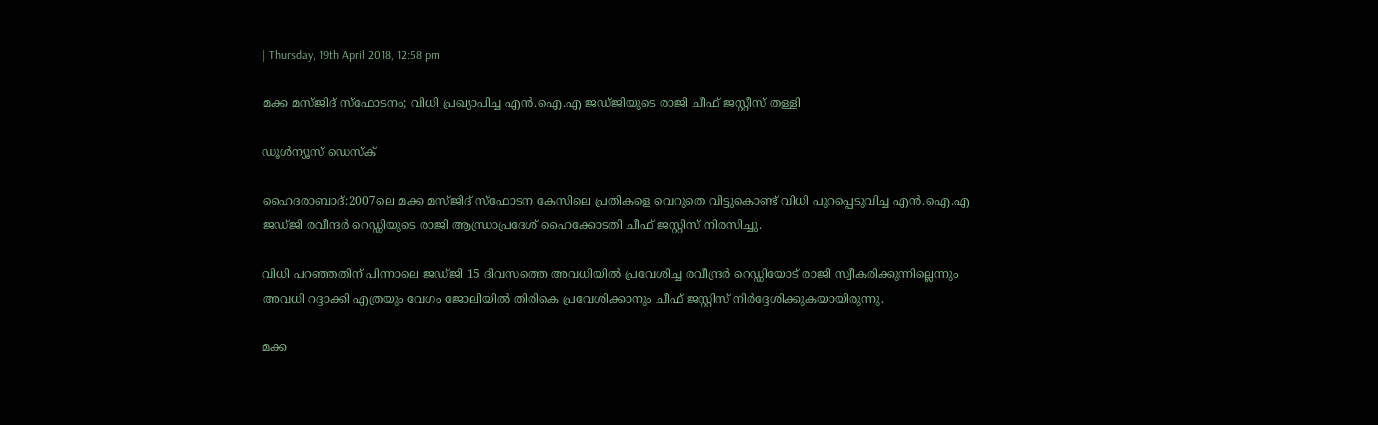| Thursday, 19th April 2018, 12:58 pm

മക്ക മസ്ജിദ് സ്‌ഫോടനം; വിധി പ്രഖ്യാപിച്ച എന്‍.ഐ.എ ജഡ്ജിയുടെ രാജി ചീഫ് ജസ്റ്റീസ് തള്ളി

ഡൂള്‍ന്യൂസ് ഡെസ്‌ക്

ഹൈദരാബാദ്:2007ലെ മക്ക മസ്ജിദ് സ്ഫോടന കേസിലെ പ്രതികളെ വെറുതെ വിട്ടുകൊണ്ട് വിധി പുറപ്പെടുവിച്ച എന്‍.ഐ.എ ജഡ്ജി രവീന്ദര്‍ റെഡ്ഡിയുടെ രാജി ആന്ധ്രാപ്രദേശ് ഹൈക്കോടതി ചീഫ് ജസ്റ്റിസ് നിരസിച്ചു.

വിധി പറഞ്ഞതിന് പിന്നാലെ ജഡ്ജി 15 ദിവസത്തെ അവധിയില്‍ പ്രവേശിച്ച രവീന്ദ്രര്‍ റെഡ്ഡിയോട് രാജി സ്വീകരിക്കുന്നില്ലെന്നും അവധി റദ്ദാക്കി എത്രയും വേഗം ജോലിയില്‍ തിരികെ പ്രവേശിക്കാനും ചീഫ് ജസ്റ്റിസ് നിര്‍ദ്ദേശിക്കുകയായിരുന്നു.

മക്ക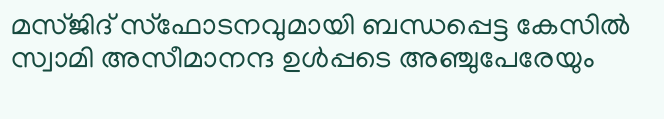മസ്ജിദ് സ്ഫോടനവുമായി ബന്ധപ്പെട്ട കേസില്‍ സ്വാമി അസീമാനന്ദ ഉള്‍പ്പടെ അഞ്ചുപേരേയും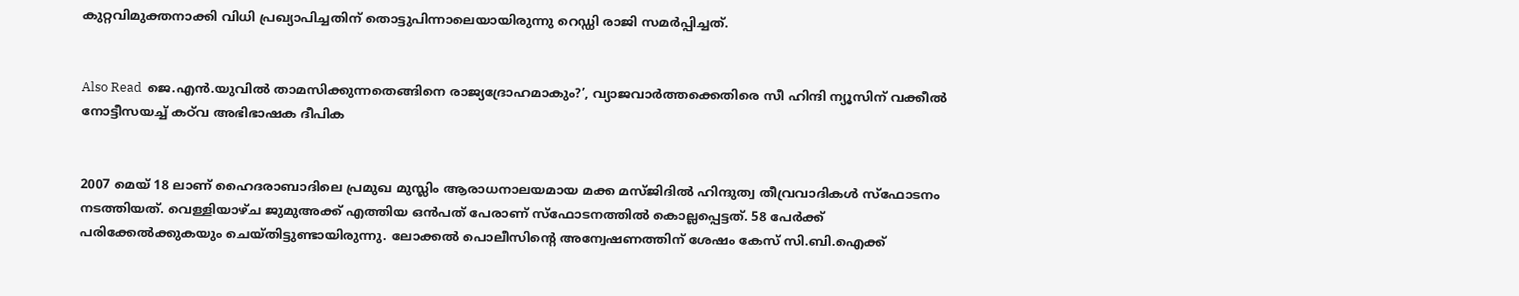കുറ്റവിമുക്തനാക്കി വിധി പ്രഖ്യാപിച്ചതിന് തൊട്ടുപിന്നാലെയായിരുന്നു റെഡ്ഡി രാജി സമര്‍പ്പിച്ചത്.


Also Read  ജെ.എന്‍.യുവില്‍ താമസിക്കുന്നതെങ്ങിനെ രാജ്യദ്രോഹമാകും?’, വ്യാജവാര്‍ത്തക്കെതിരെ സീ ഹിന്ദി ന്യൂസിന് വക്കീല്‍ നോട്ടീസയച്ച് കഠ്‌വ അഭിഭാഷക ദീപിക


2007 മെയ് 18 ലാണ് ഹൈദരാബാദിലെ പ്രമുഖ മുസ്ലിം ആരാധനാലയമായ മക്ക മസ്ജിദില്‍ ഹിന്ദുത്വ തീവ്രവാദികള്‍ സ്ഫോടനം നടത്തിയത്. വെള്ളിയാഴ്ച ജുമുഅക്ക് എത്തിയ ഒന്‍പത് പേരാണ് സ്ഫോടനത്തില്‍ കൊല്ലപ്പെട്ടത്. 58 പേര്‍ക്ക് പരിക്കേല്‍ക്കുകയും ചെയ്തിട്ടുണ്ടായിരുന്നു. ലോക്കല്‍ പൊലീസിന്റെ അന്വേഷണത്തിന് ശേഷം കേസ് സി.ബി.ഐക്ക്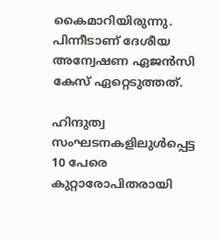കൈമാറിയിരുന്നു. പിന്നീടാണ് ദേശീയ അന്വേഷണ ഏജന്‍സി കേസ് ഏറ്റെടുത്തത്.

ഹിന്ദുത്വ സംഘടനകളിലുള്‍പ്പെട്ട 10 പേരെ കുറ്റാരോപിതരായി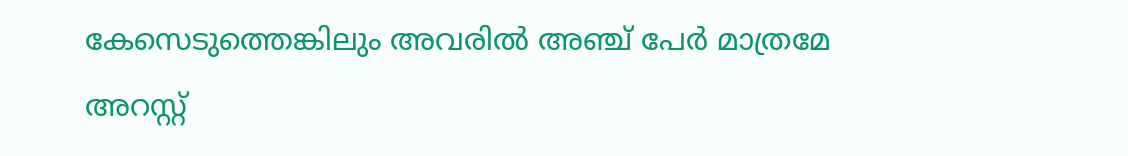കേസെടുത്തെങ്കിലും അവരില്‍ അഞ്ച് പേര്‍ മാത്രമേ അറസ്റ്റ്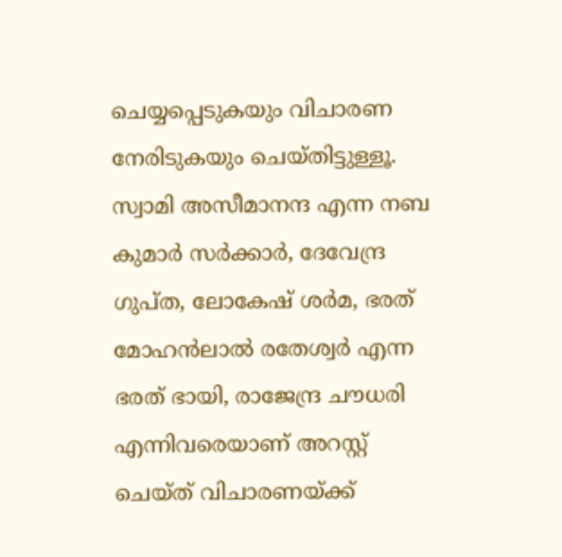ചെയ്യപ്പെടുകയും വിചാരണ നേരിടുകയും ചെയ്തിട്ടുള്ളൂ. സ്വാമി അസീമാനന്ദ എന്ന നബ കുമാര്‍ സര്‍ക്കാര്‍, ദേവേന്ദ്ര ഗുപ്ത, ലോകേഷ് ശര്‍മ, ഭരത് മോഹന്‍ലാല്‍ രതേശ്വര്‍ എന്ന ഭരത് ഭായി, രാജേന്ദ്ര ചൗധരി എന്നിവരെയാണ് അറസ്റ്റ് ചെയ്ത് വിചാരണയ്ക്ക്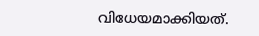വിധേയമാക്കിയത്.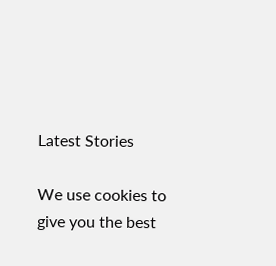Latest Stories

We use cookies to give you the best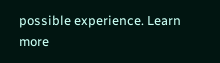possible experience. Learn more